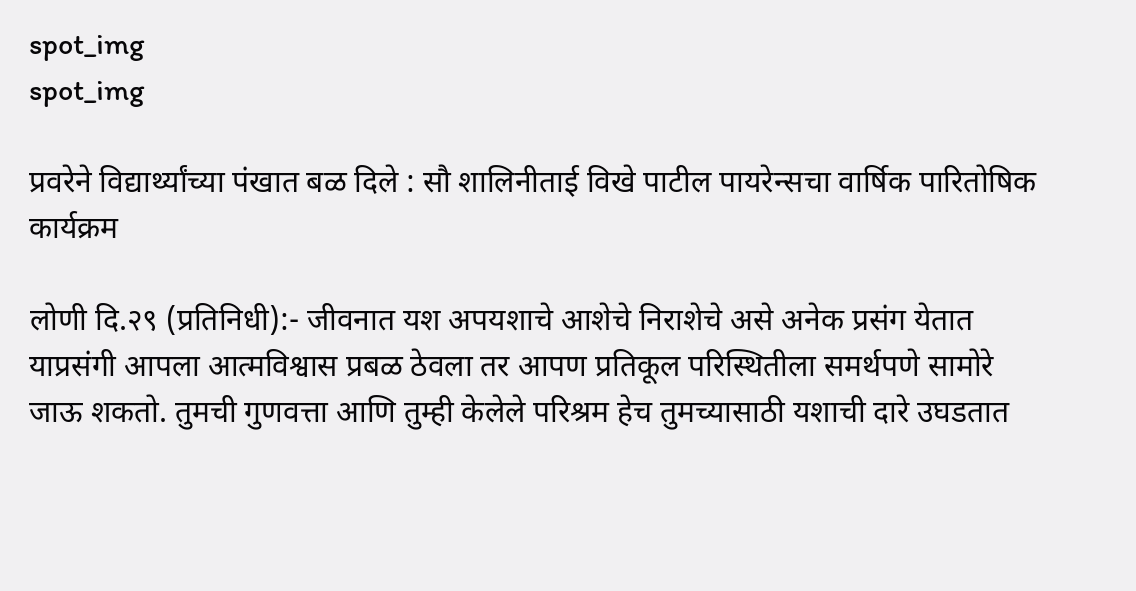spot_img
spot_img

प्रवरेने विद्यार्थ्यांच्या पंखात बळ दिले : सौ शालिनीताई विखे पाटील पायरेन्सचा वार्षिक पारितोषिक कार्यक्रम

लोणी दि.२९ (प्रतिनिधी):- जीवनात यश अपयशाचे आशेचे निराशेचे असे अनेक प्रसंग येतात याप्रसंगी आपला आत्मविश्वास प्रबळ ठेवला तर आपण प्रतिकूल परिस्थितीला समर्थपणे सामोरे जाऊ शकतो. तुमची गुणवत्ता आणि तुम्ही केलेले परिश्रम हेच तुमच्यासाठी यशाची दारे उघडतात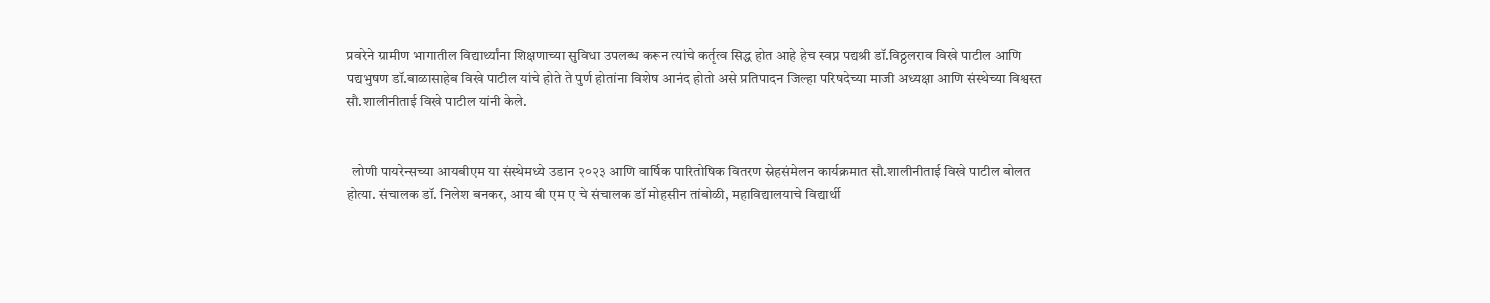प्रवरेने ग्रामीण भागातील विद्यार्थ्यांना शिक्षणाच्या सुविधा उपलब्ध करून त्यांचे कर्तृत्व सिद्ध होत आहे हेच स्वप्न पद्यश्री डॉ.विठ्ठलराव विखे पाटील आणि पद्यभुषण डॉ.बाळासाहेब विखे पाटील यांचे होते ते पुर्ण होतांना विशेष आनंद होतो असे प्रतिपादन जिल्हा परिषदेच्या माजी अध्यक्षा आणि संस्थेच्या विश्वस्त सौ.शालीनीताई विखे पाटील यांनी केले.


  लोणी पायरेन्सच्या आयबीएम या संस्थेमध्ये उडान २०२३ आणि वार्षिक पारितोषिक वितरण स्नेहसंमेलन कार्यक्रमात सौ.शालीनीताई विखे पाटील बोलत होत्या. संचालक डॉ. निलेश बनकर, आय बी एम ए चे संचालक डॉ मोहसीन तांबोळी, महाविद्यालयाचे विद्यार्थी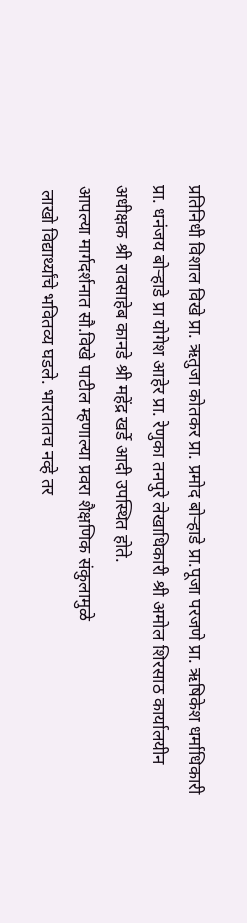प्रतिनिधी विशाल विखे प्रा. ऋतुजा कोतकर प्रा. प्रमोद बोऱ्हाडे प्रा.पूजा परजणे प्रा. ऋषिकेश धर्माधिकारी प्रा. धनंजय बोऱ्हाडे प्रा योगेश आहेर प्रा. रेणुका तनपुरे लेखाधिकारी श्री अमोल शिरसाठ कार्यालयीन अधीक्षक श्री रावसाहेब कानडे श्री महेंद्र खर्डे आदी उपस्थित होते.
आपल्या मार्गदर्शनात सौ.विखे पाटील म्हणाल्या प्रवरा शैक्षणिक संकुलामुळे
 लाखो विद्यार्थ्यांचे भवितव्य घडले. भारतातच नव्हे तर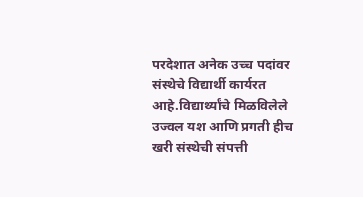परदेशात अनेक उच्च पदांवर संस्थेचे विद्यार्थी कार्यरत आहे.विद्यार्थ्यांचे मिळविलेले उज्वल यश आणि प्रगती हीच खरी संस्थेची संपत्ती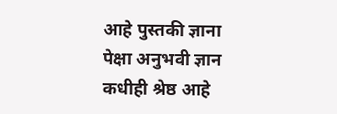आहे पुस्तकी ज्ञाना पेक्षा अनुभवी ज्ञान कधीही श्रेष्ठ आहे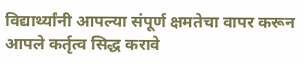विद्यार्थ्यांनी आपल्या संपूर्ण क्षमतेचा वापर करून आपले कर्तृत्व सिद्ध करावे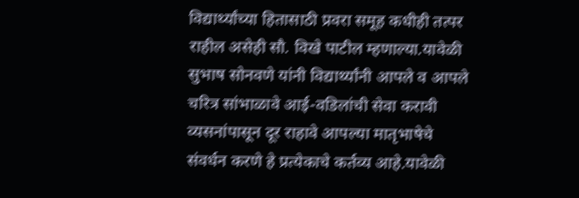विद्यार्थ्यांच्या हितासाठी प्रवरा समूह कधीही तत्पर राहील असेही सौ. विखे पाटील म्हणाल्या.यावेळी सुभाष सोनवणे यांनी विद्यार्थ्यांनी आपले व आपले चरित्र सांभाळावे आई-वडिलांची सेवा करावी व्यसनांपासून दूर राहावे आपल्या मातृभाषेचे संवर्धन करणे हे प्रत्येकाचे कर्तव्य आहे.यावेळी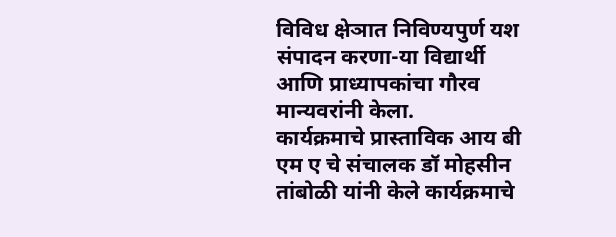विविध क्षेञात निविण्यपुर्ण यश संपादन करणा-या विद्यार्थी आणि प्राध्यापकांचा गौरव मान्यवरांनी केला.
कार्यक्रमाचे प्रास्ताविक आय बी एम ए चे संचालक डॉ मोहसीन तांबोळी यांनी केले कार्यक्रमाचे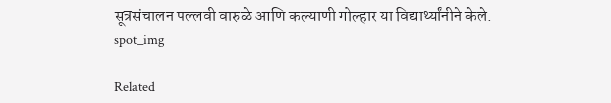सूत्रसंचालन पल्लवी वारुळे आणि कल्याणी गोल्हार या विद्यार्थ्यांनीने केले.
spot_img

Related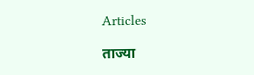Articles

ताज्या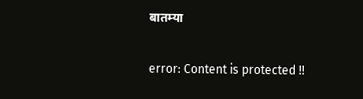बातम्या

error: Content is protected !!